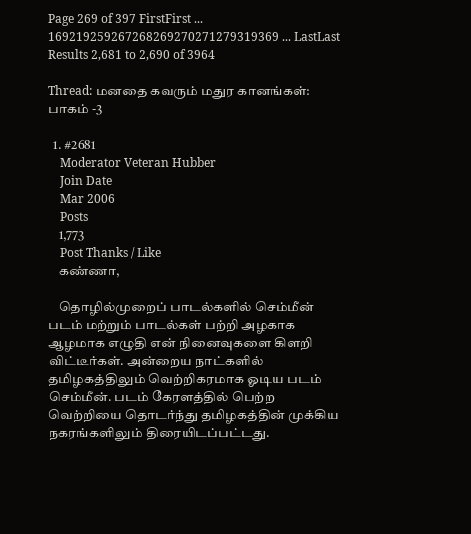Page 269 of 397 FirstFirst ... 169219259267268269270271279319369 ... LastLast
Results 2,681 to 2,690 of 3964

Thread: மனதை கவரும் மதுர கானங்கள்: பாகம் -3

  1. #2681
    Moderator Veteran Hubber
    Join Date
    Mar 2006
    Posts
    1,773
    Post Thanks / Like
    கண்ணா,

    தொழில்முறைப் பாடல்களில் செம்மீன் படம் மற்றும் பாடல்கள் பற்றி அழகாக ஆழமாக எழுதி என் நினைவுகளை கிளறி விட்டீர்கள். அன்றைய நாட்களில் தமிழகத்திலும் வெற்றிகரமாக ஓடிய படம் செம்மீன். படம் கேரளத்தில் பெற்ற வெற்றியை தொடர்ந்து தமிழகத்தின் முக்கிய நகரங்களிலும் திரையிடப்பட்டது.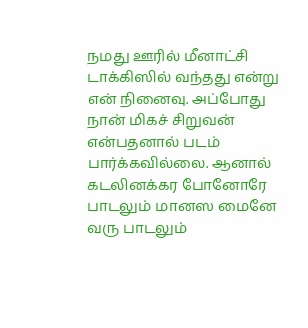நமது ஊரில் மீனாட்சி டாக்கிஸில் வந்தது என்று என் நினைவு. அப்போது நான் மிகச் சிறுவன் என்பதனால் படம் பார்க்கவில்லை. ஆனால் கடலினக்கர போனோரே பாடலும் மானஸ மைனே வரு பாடலும்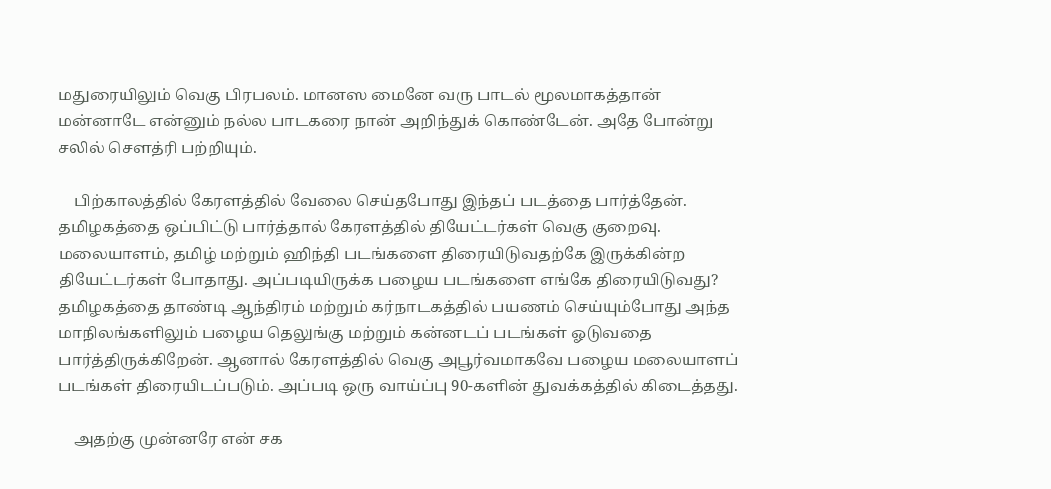மதுரையிலும் வெகு பிரபலம். மானஸ மைனே வரு பாடல் மூலமாகத்தான் மன்னாடே என்னும் நல்ல பாடகரை நான் அறிந்துக் கொண்டேன். அதே போன்று சலில் சௌத்ரி பற்றியும்.

    பிற்காலத்தில் கேரளத்தில் வேலை செய்தபோது இந்தப் படத்தை பார்த்தேன். தமிழகத்தை ஒப்பிட்டு பார்த்தால் கேரளத்தில் தியேட்டர்கள் வெகு குறைவு. மலையாளம், தமிழ் மற்றும் ஹிந்தி படங்களை திரையிடுவதற்கே இருக்கின்ற தியேட்டர்கள் போதாது. அப்படியிருக்க பழைய படங்களை எங்கே திரையிடுவது? தமிழகத்தை தாண்டி ஆந்திரம் மற்றும் கர்நாடகத்தில் பயணம் செய்யும்போது அந்த மாநிலங்களிலும் பழைய தெலுங்கு மற்றும் கன்னடப் படங்கள் ஓடுவதை பார்த்திருக்கிறேன். ஆனால் கேரளத்தில் வெகு அபூர்வமாகவே பழைய மலையாளப் படங்கள் திரையிடப்படும். அப்படி ஒரு வாய்ப்பு 90-களின் துவக்கத்தில் கிடைத்தது.

    அதற்கு முன்னரே என் சக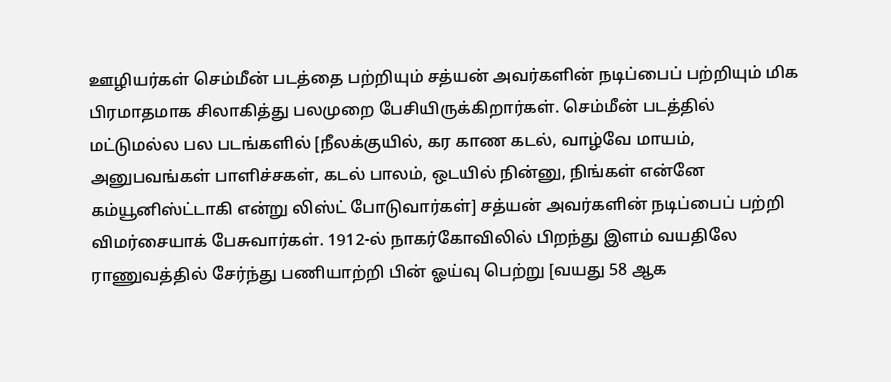ஊழியர்கள் செம்மீன் படத்தை பற்றியும் சத்யன் அவர்களின் நடிப்பைப் பற்றியும் மிக பிரமாதமாக சிலாகித்து பலமுறை பேசியிருக்கிறார்கள். செம்மீன் படத்தில் மட்டுமல்ல பல படங்களில் [நீலக்குயில், கர காண கடல், வாழ்வே மாயம், அனுபவங்கள் பாளிச்சகள், கடல் பாலம், ஒடயில் நின்னு, நிங்கள் என்னே கம்யூனிஸ்ட்டாகி என்று லிஸ்ட் போடுவார்கள்] சத்யன் அவர்களின் நடிப்பைப் பற்றி விமர்சையாக் பேசுவார்கள். 1912-ல் நாகர்கோவிலில் பிறந்து இளம் வயதிலே ராணுவத்தில் சேர்ந்து பணியாற்றி பின் ஓய்வு பெற்று [வயது 58 ஆக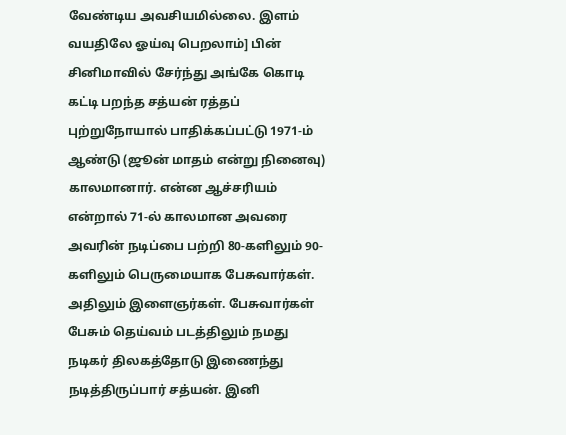வேண்டிய அவசியமில்லை. இளம் வயதிலே ஓய்வு பெறலாம்] பின் சினிமாவில் சேர்ந்து அங்கே கொடி கட்டி பறந்த சத்யன் ரத்தப் புற்றுநோயால் பாதிக்கப்பட்டு 1971-ம் ஆண்டு (ஜூன் மாதம் என்று நினைவு) காலமானார். என்ன ஆச்சரியம் என்றால் 71-ல் காலமான அவரை அவரின் நடிப்பை பற்றி 80-களிலும் 90-களிலும் பெருமையாக பேசுவார்கள். அதிலும் இளைஞர்கள். பேசுவார்கள் பேசும் தெய்வம் படத்திலும் நமது நடிகர் திலகத்தோடு இணைந்து நடித்திருப்பார் சத்யன். இனி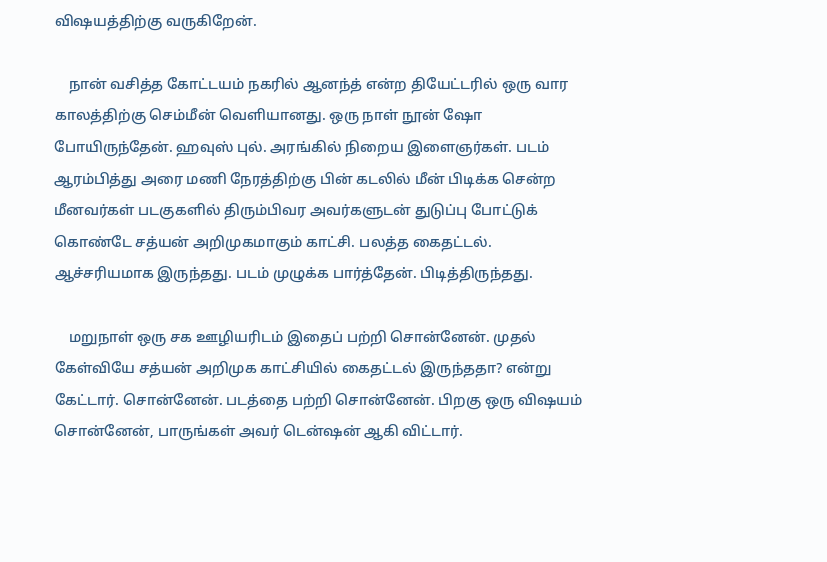விஷயத்திற்கு வருகிறேன்.

    நான் வசித்த கோட்டயம் நகரில் ஆனந்த் என்ற தியேட்டரில் ஒரு வார காலத்திற்கு செம்மீன் வெளியானது. ஒரு நாள் நூன் ஷோ போயிருந்தேன். ஹவுஸ் புல். அரங்கில் நிறைய இளைஞர்கள். படம் ஆரம்பித்து அரை மணி நேரத்திற்கு பின் கடலில் மீன் பிடிக்க சென்ற மீனவர்கள் படகுகளில் திரும்பிவர அவர்களுடன் துடுப்பு போட்டுக் கொண்டே சத்யன் அறிமுகமாகும் காட்சி. பலத்த கைதட்டல். ஆச்சரியமாக இருந்தது. படம் முழுக்க பார்த்தேன். பிடித்திருந்தது.

    மறுநாள் ஒரு சக ஊழியரிடம் இதைப் பற்றி சொன்னேன். முதல் கேள்வியே சத்யன் அறிமுக காட்சியில் கைதட்டல் இருந்ததா? என்று கேட்டார். சொன்னேன். படத்தை பற்றி சொன்னேன். பிறகு ஒரு விஷயம் சொன்னேன், பாருங்கள் அவர் டென்ஷன் ஆகி விட்டார்.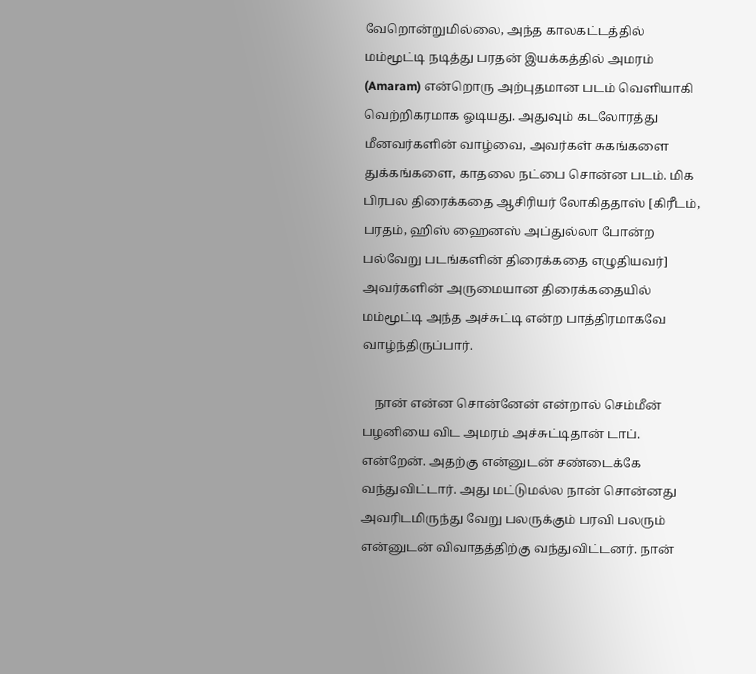வேறொன்றுமில்லை, அந்த காலகட்டத்தில் மம்மூட்டி நடித்து பரதன் இயக்கத்தில் அமரம் (Amaram) என்றொரு அற்புதமான படம் வெளியாகி வெற்றிகரமாக ஓடியது. அதுவும் கடலோரத்து மீனவர்களின் வாழ்வை, அவர்கள் சுகங்களை துக்கங்களை, காதலை நட்பை சொன்ன படம். மிக பிரபல திரைக்கதை ஆசிரியர் லோகிததாஸ் [கிரீடம், பரதம், ஹிஸ் ஹைனஸ் அப்துல்லா போன்ற பல்வேறு படங்களின் திரைக்கதை எழுதியவர்] அவர்களின் அருமையான திரைக்கதையில் மம்மூட்டி அந்த அச்சுட்டி என்ற பாத்திரமாகவே வாழ்ந்திருப்பார்.

    நான் என்ன சொன்னேன் என்றால் செம்மீன் பழனியை விட அமரம் அச்சுட்டிதான் டாப். என்றேன். அதற்கு என்னுடன் சண்டைக்கே வந்துவிட்டார். அது மட்டுமல்ல நான் சொன்னது அவரிடமிருந்து வேறு பலருக்கும் பரவி பலரும் என்னுடன் விவாதத்திற்கு வந்துவிட்டனர். நான்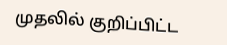முதலில் குறிப்பிட்ட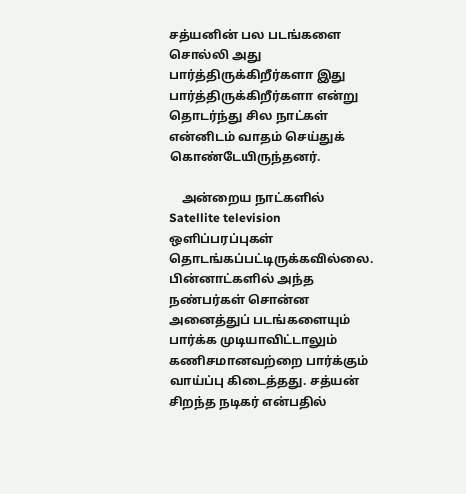சத்யனின் பல படங்களை சொல்லி அது பார்த்திருக்கிறீர்களா இது பார்த்திருக்கிறீர்களா என்று தொடர்ந்து சில நாட்கள் என்னிடம் வாதம் செய்துக் கொண்டேயிருந்தனர்.

    அன்றைய நாட்களில் Satellite television ஒளிப்பரப்புகள் தொடங்கப்பட்டிருக்கவில்லை. பின்னாட்களில் அந்த நண்பர்கள் சொன்ன அனைத்துப் படங்களையும் பார்க்க முடியாவிட்டாலும் கணிசமானவற்றை பார்க்கும் வாய்ப்பு கிடைத்தது. சத்யன் சிறந்த நடிகர் என்பதில்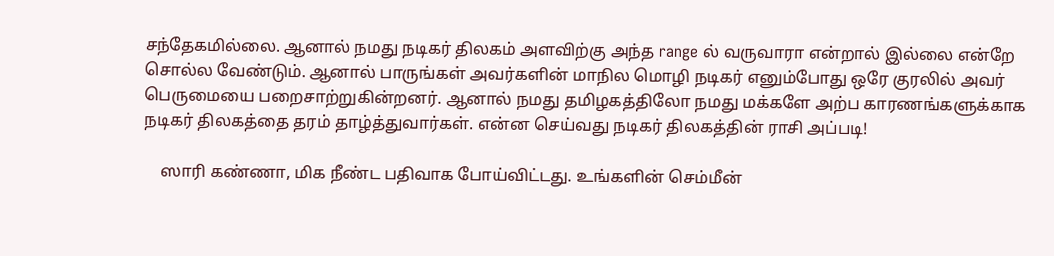சந்தேகமில்லை. ஆனால் நமது நடிகர் திலகம் அளவிற்கு அந்த range ல் வருவாரா என்றால் இல்லை என்றே சொல்ல வேண்டும். ஆனால் பாருங்கள் அவர்களின் மாநில மொழி நடிகர் எனும்போது ஒரே குரலில் அவர் பெருமையை பறைசாற்றுகின்றனர். ஆனால் நமது தமிழகத்திலோ நமது மக்களே அற்ப காரணங்களுக்காக நடிகர் திலகத்தை தரம் தாழ்த்துவார்கள். என்ன செய்வது நடிகர் திலகத்தின் ராசி அப்படி!

    ஸாரி கண்ணா, மிக நீண்ட பதிவாக போய்விட்டது. உங்களின் செம்மீன்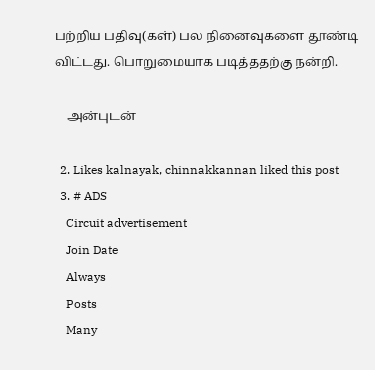பற்றிய பதிவு(கள்) பல நினைவுகளை தூண்டி விட்டது. பொறுமையாக படித்ததற்கு நன்றி.

    அன்புடன்

  2. Likes kalnayak, chinnakkannan liked this post
  3. # ADS
    Circuit advertisement
    Join Date
    Always
    Posts
    Many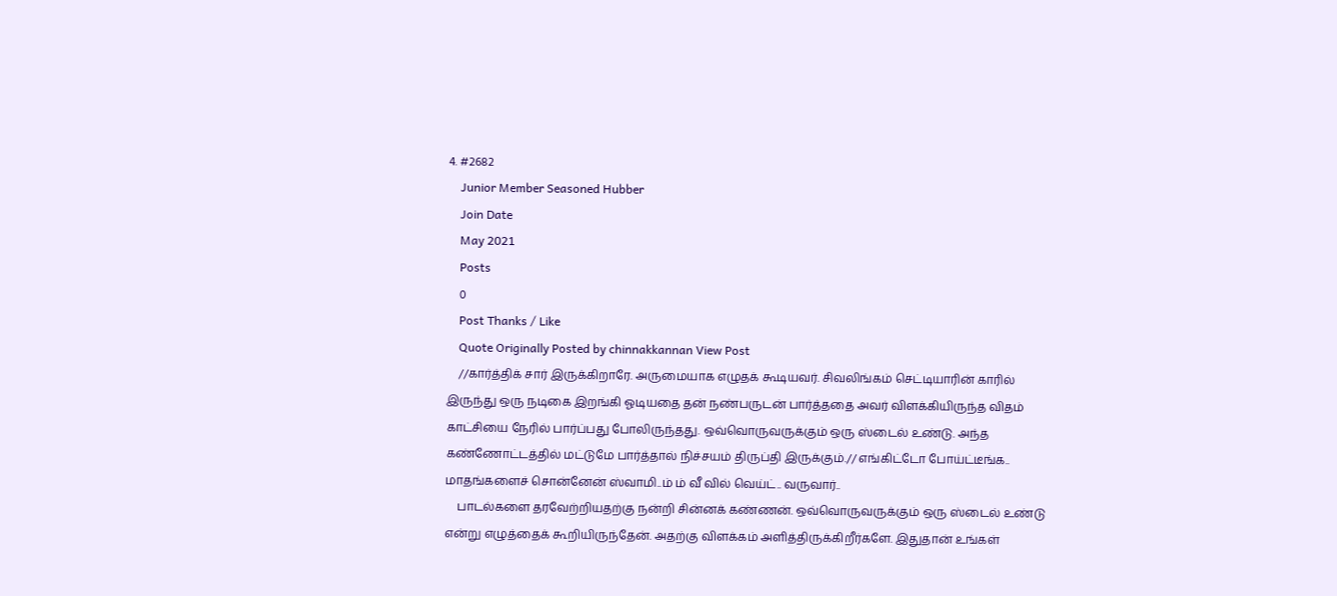4. #2682
    Junior Member Seasoned Hubber
    Join Date
    May 2021
    Posts
    0
    Post Thanks / Like
    Quote Originally Posted by chinnakkannan View Post
    //கார்த்திக் சார் இருக்கிறாரே. அருமையாக எழுதக் கூடியவர். சிவலிங்கம் செட்டியாரின் காரில் இருந்து ஒரு நடிகை இறங்கி ஓடியதை தன் நண்பருடன் பார்த்ததை அவர் விளக்கியிருந்த விதம் காட்சியை நேரில் பார்ப்பது போலிருந்தது. ஒவ்வொருவருக்கும் ஒரு ஸ்டைல் உண்டு. அந்த கண்ணோட்டத்தில் மட்டுமே பார்த்தால் நிச்சயம் திருப்தி இருக்கும்.// எங்கிட்டோ போய்ட்டீங்க.. மாதங்களைச் சொன்னேன் ஸ்வாமி..ம் ம் வீ வில் வெய்ட்.. வருவார்..
    பாடல்களை தரவேற்றியதற்கு நன்றி சின்னக் கண்ணன். ஒவ்வொருவருக்கும் ஒரு ஸ்டைல் உண்டு என்று எழுத்தைக் கூறியிருந்தேன். அதற்கு விளக்கம் அளித்திருக்கிறீர்களே. இதுதான் உங்கள்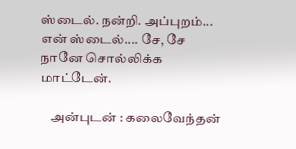ஸ்டைல். நன்றி. அப்புறம்... என் ஸ்டைல்.... சே, சே நானே சொல்லிக்க மாட்டேன்.

    அன்புடன் : கலைவேந்தன்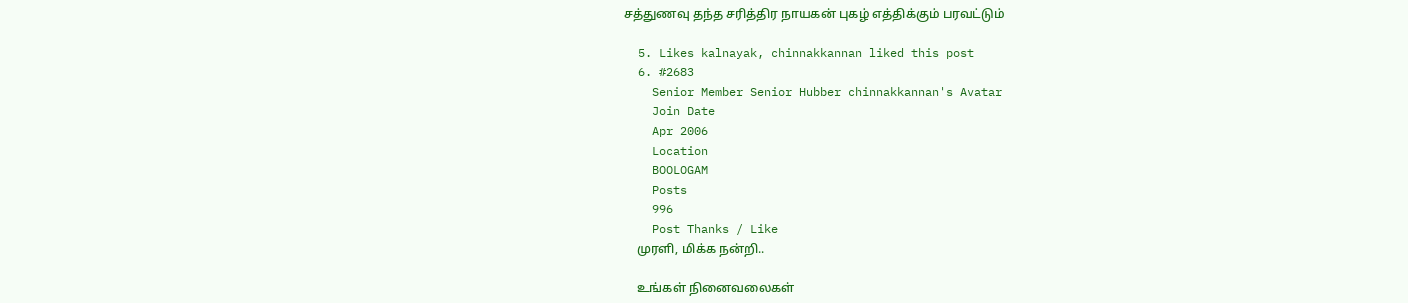சத்துணவு தந்த சரித்திர நாயகன் புகழ் எத்திக்கும் பரவட்டும்

  5. Likes kalnayak, chinnakkannan liked this post
  6. #2683
    Senior Member Senior Hubber chinnakkannan's Avatar
    Join Date
    Apr 2006
    Location
    BOOLOGAM
    Posts
    996
    Post Thanks / Like
    முரளி, மிக்க நன்றி..

    உங்கள் நினைவலைகள்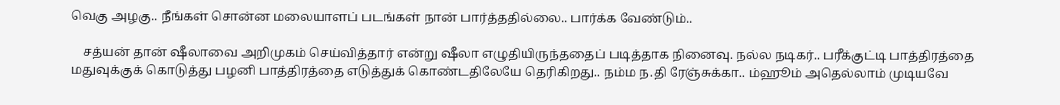வெகு அழகு.. நீங்கள் சொன்ன மலையாளப் படங்கள் நான் பார்த்ததில்லை.. பார்க்க வேண்டும்..

    சத்யன் தான் ஷீலாவை அறிமுகம் செய்வித்தார் என்று ஷீலா எழுதியிருந்ததைப் படித்தாக நினைவு. நல்ல நடிகர்.. பரீக்குட்டி பாத்திரத்தை மதுவுக்குக் கொடுத்து பழனி பாத்திரத்தை எடுத்துக் கொண்டதிலேயே தெரிகிறது.. நம்ம ந.தி ரேஞ்சுக்கா.. ம்ஹூம் அதெல்லாம் முடியவே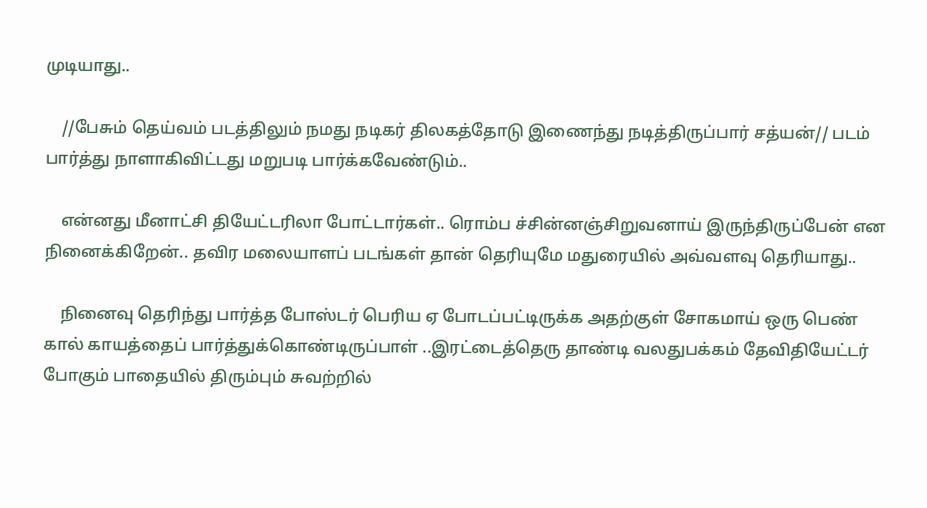முடியாது..

    //பேசும் தெய்வம் படத்திலும் நமது நடிகர் திலகத்தோடு இணைந்து நடித்திருப்பார் சத்யன்// படம் பார்த்து நாளாகிவிட்டது மறுபடி பார்க்கவேண்டும்..

    என்னது மீனாட்சி தியேட்டரிலா போட்டார்கள்.. ரொம்ப ச்சின்னஞ்சிறுவனாய் இருந்திருப்பேன் என நினைக்கிறேன்.. தவிர மலையாளப் படங்கள் தான் தெரியுமே மதுரையில் அவ்வளவு தெரியாது..

    நினைவு தெரிந்து பார்த்த போஸ்டர் பெரிய ஏ போடப்பட்டிருக்க அதற்குள் சோகமாய் ஒரு பெண் கால் காயத்தைப் பார்த்துக்கொண்டிருப்பாள் ..இரட்டைத்தெரு தாண்டி வலதுபக்கம் தேவிதியேட்டர் போகும் பாதையில் திரும்பும் சுவற்றில்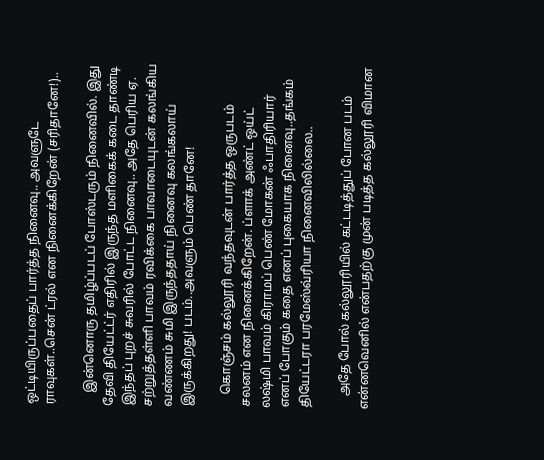ஒட்டியிருப்பதைப் பார்த்த நினைவு.. அவளுடே ராவுகள்..சென் ட்ரல் என நினைக்கிறேன் (சரிதானே!)..

    இன்னொரு தமிழ்ப்படப் போஸ்டரும் நினைவில். இது தேவி தியேட்ட்ர் எதிரில் இருந்த மளிகைக் கடை தாண்டி இந்தப் புறச் சுவரில் போட்ட நினைவு.. அதே பெரிய ஏ. சற்றுத்தள்ளி பாவம் ரவிக்கை பாவாடையுடன் கலங்கிய வண்ணம் சுமி இருந்ததாய் நினைவு கலங்கலாய் இருக்கிறது! படம்..அவளும் பெண் தானே!

    கொஞ்சம் கல்லூரி வந்தவுடன் பார்த்த ஒருபடம் சலனம் என நினைக்கிறேன். ப்ளாக் அண்ட் ஒய்ட் லஷ்மி பாவம் கிராமப் பெண் மோகன் ஃபாதிரியார் எனப் போகும் கதை எனப் புகையாக நினைவு..தங்கம் தியேட்டரா பரமேஸ்வ்ரியா நினைவிலில்லை..

    அதே போல் கல்லூரியில் கட்டடித்துப் போன படம் என்னவெனில் என்பதற்கு முன் படித்த கல்லூரி விமான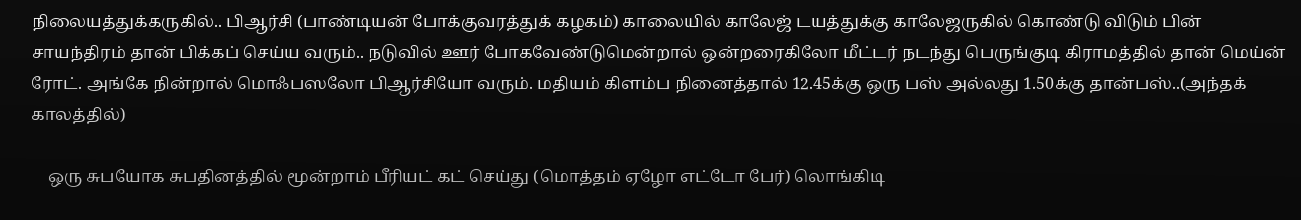நிலையத்துக்கருகில்.. பிஆர்சி (பாண்டியன் போக்குவரத்துக் கழகம்) காலையில் காலேஜ் டயத்துக்கு காலேஜருகில் கொண்டு விடும் பின் சாயந்திரம் தான் பிக்கப் செய்ய வரும்.. நடுவில் ஊர் போகவேண்டுமென்றால் ஒன்றரைகிலோ மீட்டர் நடந்து பெருங்குடி கிராமத்தில் தான் மெய்ன் ரோட். அங்கே நின்றால் மொஃபஸலோ பிஆர்சியோ வரும். மதியம் கிளம்ப நினைத்தால் 12.45க்கு ஒரு பஸ் அல்லது 1.50க்கு தான்பஸ்..(அந்தக் காலத்தில்)

    ஒரு சுபயோக சுபதினத்தில் மூன்றாம் பீரியட் கட் செய்து (மொத்தம் ஏழோ எட்டோ பேர்) லொங்கிடி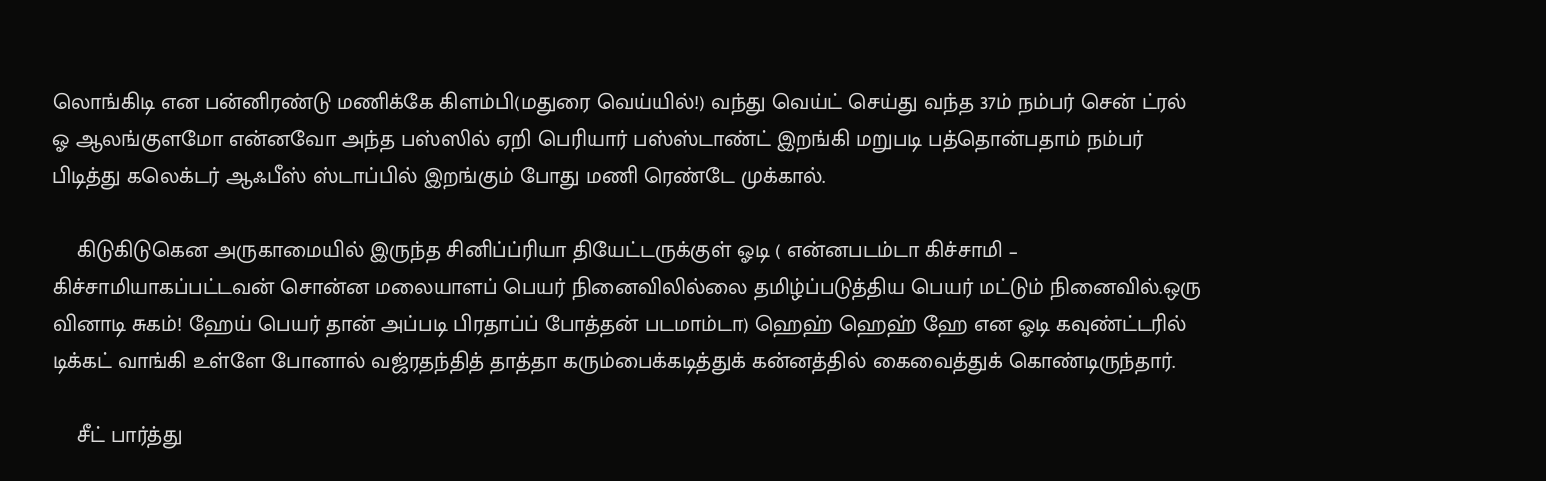லொங்கிடி என பன்னிரண்டு மணிக்கே கிளம்பி(மதுரை வெய்யில்!) வந்து வெய்ட் செய்து வந்த 37ம் நம்பர் சென் ட்ரல் ஓ ஆலங்குளமோ என்னவோ அந்த பஸ்ஸில் ஏறி பெரியார் பஸ்ஸ்டாண்ட் இறங்கி மறுபடி பத்தொன்பதாம் நம்பர் பிடித்து கலெக்டர் ஆஃபீஸ் ஸ்டாப்பில் இறங்கும் போது மணி ரெண்டே முக்கால்.

    கிடுகிடுகென அருகாமையில் இருந்த சினிப்ப்ரியா தியேட்டருக்குள் ஓடி ( என்னபடம்டா கிச்சாமி – கிச்சாமியாகப்பட்டவன் சொன்ன மலையாளப் பெயர் நினைவிலில்லை தமிழ்ப்படுத்திய பெயர் மட்டும் நினைவில்.ஒரு வினாடி சுகம்! ஹேய் பெயர் தான் அப்படி பிரதாப்ப் போத்தன் படமாம்டா) ஹெஹ் ஹெஹ் ஹே என ஓடி கவுண்ட்டரில் டிக்கட் வாங்கி உள்ளே போனால் வஜ்ரதந்தித் தாத்தா கரும்பைக்கடித்துக் கன்னத்தில் கைவைத்துக் கொண்டிருந்தார்.

    சீட் பார்த்து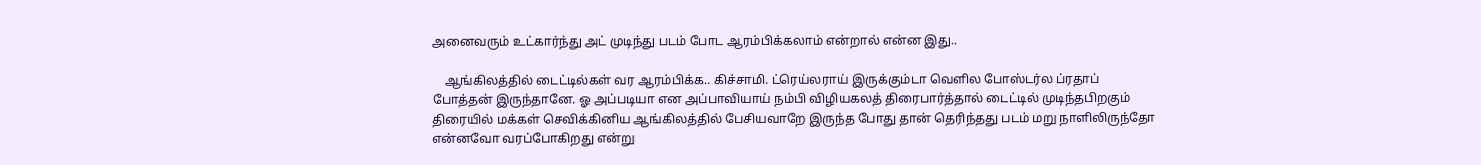அனைவரும் உட்கார்ந்து அட் முடிந்து படம் போட ஆரம்பிக்கலாம் என்றால் என்ன இது..

    ஆங்கிலத்தில் டைட்டில்கள் வர ஆரம்பிக்க.. கிச்சாமி. ட்ரெய்லராய் இருக்கும்டா வெளில போஸ்டர்ல ப்ரதாப் போத்தன் இருந்தானே. ஓ அப்படியா என அப்பாவியாய் நம்பி விழியகலத் திரைபார்த்தால் டைட்டில் முடிந்தபிறகும் திரையில் மக்கள் செவிக்கினிய ஆங்கிலத்தில் பேசியவாறே இருந்த போது தான் தெரிந்தது படம் மறு நாளிலிருந்தோ என்னவோ வரப்போகிறது என்று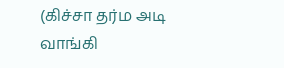(கிச்சா தர்ம அடி வாங்கி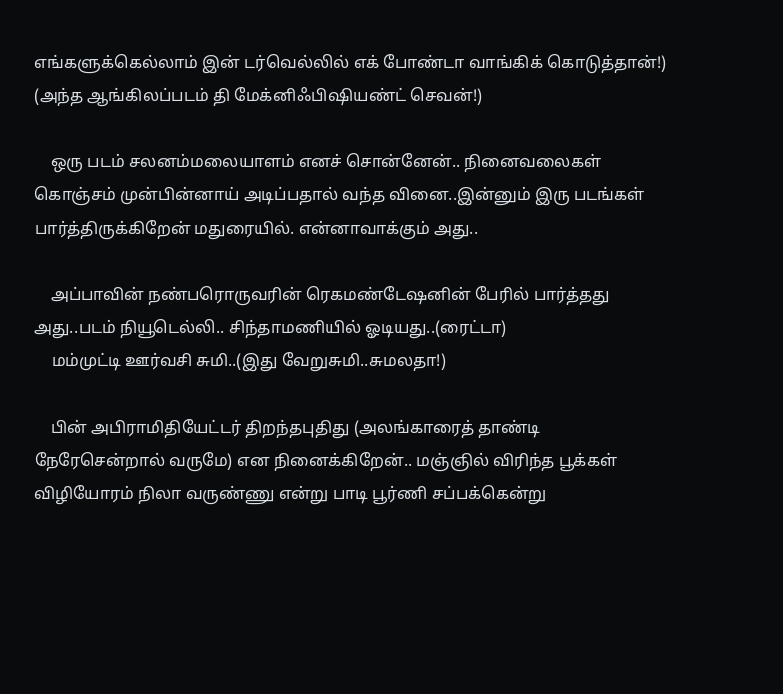எங்களுக்கெல்லாம் இன் டர்வெல்லில் எக் போண்டா வாங்கிக் கொடுத்தான்!) (அந்த ஆங்கிலப்படம் தி மேக்னிஃபிஷியண்ட் செவன்!)

    ஒரு படம் சலனம்மலையாளம் எனச் சொன்னேன்.. நினைவலைகள் கொஞ்சம் முன்பின்னாய் அடிப்பதால் வந்த வினை..இன்னும் இரு படங்கள் பார்த்திருக்கிறேன் மதுரையில். என்னாவாக்கும் அது..

    அப்பாவின் நண்பரொருவரின் ரெகமண்டேஷனின் பேரில் பார்த்தது அது..படம் நியூடெல்லி.. சிந்தாமணியில் ஓடியது..(ரைட்டா)
    மம்முட்டி ஊர்வசி சுமி..(இது வேறுசுமி..சுமலதா!)

    பின் அபிராமிதியேட்டர் திறந்தபுதிது (அலங்காரைத் தாண்டி நேரேசென்றால் வருமே) என நினைக்கிறேன்.. மஞ்ஞில் விரிந்த பூக்கள் விழியோரம் நிலா வருண்ணு என்று பாடி பூர்ணி சப்பக்கென்று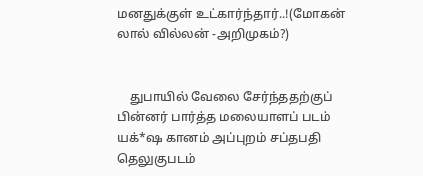மனதுக்குள் உட்கார்ந்தார்..!(மோகன் லால் வில்லன் -அறிமுகம்?)


    துபாயில் வேலை சேர்ந்ததற்குப் பின்னர் பார்த்த மலையாளப் படம் யக்*ஷ கானம் அப்புறம் சப்தபதி தெலுகுபடம்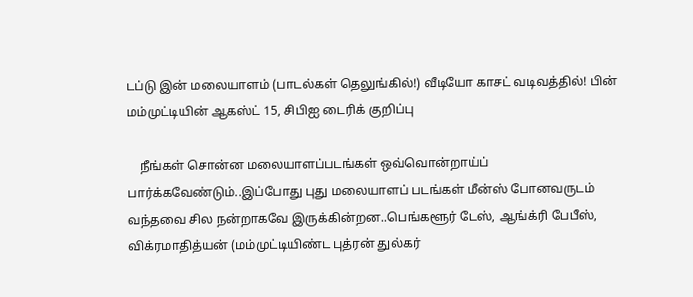டப்டு இன் மலையாளம் (பாடல்கள் தெலுங்கில்!) வீடியோ காசட் வடிவத்தில்! பின் மம்முட்டியின் ஆகஸ்ட் 15, சிபிஐ டைரிக் குறிப்பு

    நீங்கள் சொன்ன மலையாளப்படங்கள் ஒவ்வொன்றாய்ப் பார்க்கவேண்டும்..இப்போது புது மலையாளப் படங்கள் மீன்ஸ் போனவருடம் வந்தவை சில நன்றாகவே இருக்கின்றன..பெங்களூர் டேஸ், ஆங்க்ரி பேபீஸ், விக்ரமாதித்யன் (மம்முட்டியிண்ட புத்ரன் துல்கர்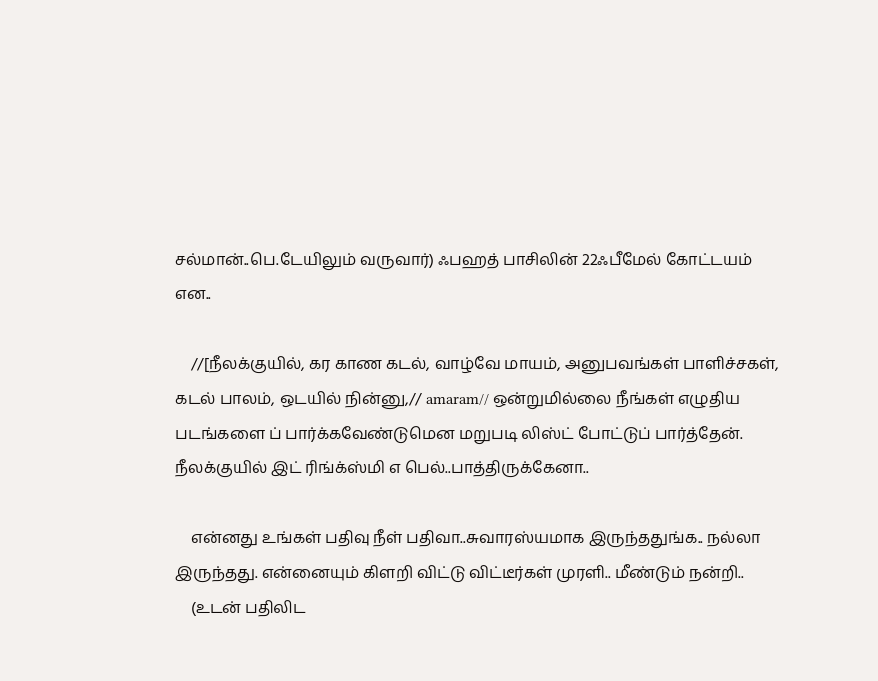சல்மான்..பெ.டேயிலும் வருவார்) ஃபஹத் பாசிலின் 22ஃபீமேல் கோட்டயம் என..

    //[நீலக்குயில், கர காண கடல், வாழ்வே மாயம், அனுபவங்கள் பாளிச்சகள், கடல் பாலம், ஒடயில் நின்னு,// amaram// ஒன்றுமில்லை நீங்கள் எழுதிய படங்களை ப் பார்க்கவேண்டுமென மறுபடி லிஸ்ட் போட்டுப் பார்த்தேன். நீலக்குயில் இட் ரிங்க்ஸ்மி எ பெல்..பாத்திருக்கேனா..

    என்னது உங்கள் பதிவு நீள் பதிவா..சுவாரஸ்யமாக இருந்ததுங்க.. நல்லா இருந்தது. என்னையும் கிளறி விட்டு விட்டீர்கள் முரளி.. மீண்டும் நன்றி..
    (உடன் பதிலிட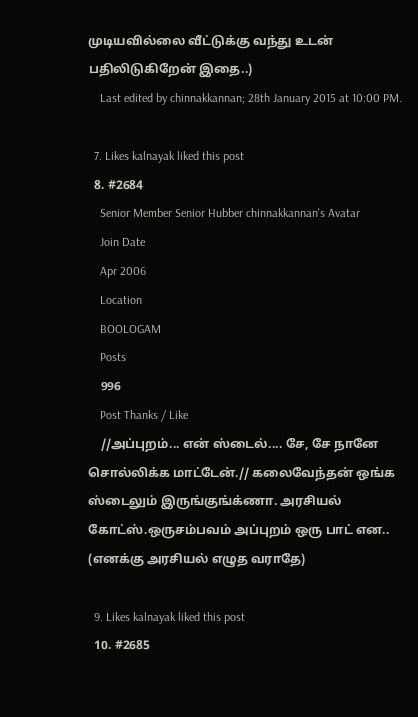முடியவில்லை வீட்டுக்கு வந்து உடன் பதிலிடுகிறேன் இதை..)
    Last edited by chinnakkannan; 28th January 2015 at 10:00 PM.

  7. Likes kalnayak liked this post
  8. #2684
    Senior Member Senior Hubber chinnakkannan's Avatar
    Join Date
    Apr 2006
    Location
    BOOLOGAM
    Posts
    996
    Post Thanks / Like
    //அப்புறம்... என் ஸ்டைல்.... சே, சே நானே சொல்லிக்க மாட்டேன்.// கலைவேந்தன் ஒங்க ஸ்டைலும் இருங்குங்க்ணா. அரசியல் கோட்ஸ்.ஒருசம்பவம் அப்புறம் ஒரு பாட் என.. (எனக்கு அரசியல் எழுத வராதே)

  9. Likes kalnayak liked this post
  10. #2685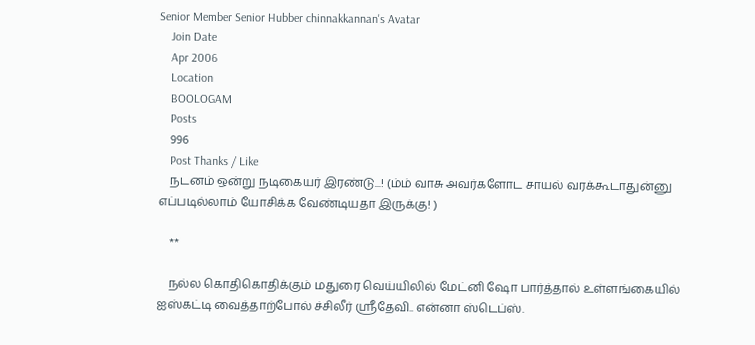Senior Member Senior Hubber chinnakkannan's Avatar
    Join Date
    Apr 2006
    Location
    BOOLOGAM
    Posts
    996
    Post Thanks / Like
    நடனம் ஒன்று நடிகையர் இரண்டு...! (ம்ம் வாசு அவர்களோட சாயல் வரக்கூடாதுன்னு எப்படில்லாம் யோசிக்க வேண்டியதா இருக்கு! )

    **

    நல்ல கொதிகொதிக்கும் மதுரை வெய்யிலில் மேட்னி ஷோ பார்த்தால் உள்ளங்கையில் ஐஸ்கட்டி வைத்தாற்போல் ச்சிலீர் ஸ்ரீதேவி.. என்னா ஸ்டெப்ஸ்.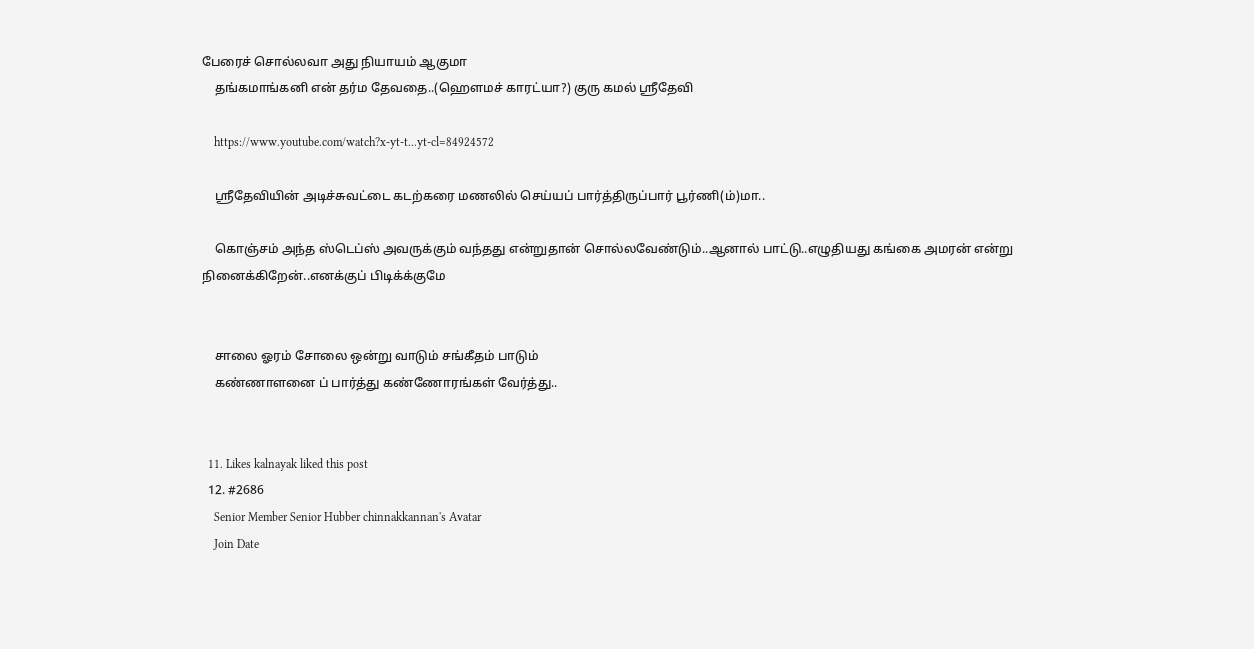பேரைச் சொல்லவா அது நியாயம் ஆகுமா
    தங்கமாங்கனி என் தர்ம தேவதை..(ஹெளமச் காரட்யா?) குரு கமல் ஸ்ரீதேவி

    https://www.youtube.com/watch?x-yt-t...yt-cl=84924572

    ஸ்ரீதேவியின் அடிச்சுவட்டை கடற்கரை மணலில் செய்யப் பார்த்திருப்பார் பூர்ணி(ம்)மா..

    கொஞ்சம் அந்த ஸ்டெப்ஸ் அவருக்கும் வந்தது என்றுதான் சொல்லவேண்டும்..ஆனால் பாட்டு..எழுதியது கங்கை அமரன் என்று நினைக்கிறேன்..எனக்குப் பிடிக்க்குமே


    சாலை ஓரம் சோலை ஒன்று வாடும் சங்கீதம் பாடும்
    கண்ணாளனை ப் பார்த்து கண்ணோரங்கள் வேர்த்து..


  11. Likes kalnayak liked this post
  12. #2686
    Senior Member Senior Hubber chinnakkannan's Avatar
    Join Date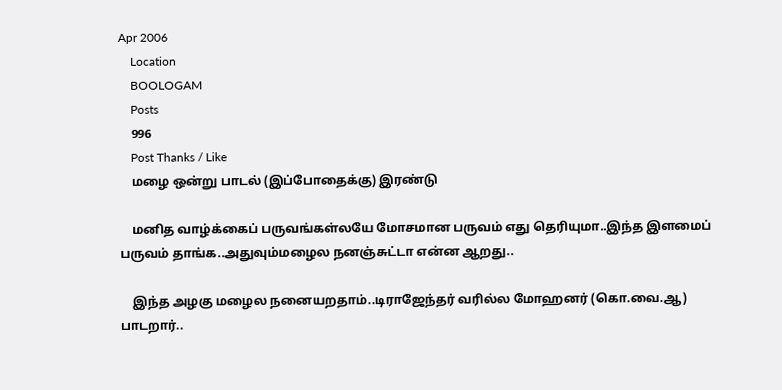Apr 2006
    Location
    BOOLOGAM
    Posts
    996
    Post Thanks / Like
    மழை ஒன்று பாடல் (இப்போதைக்கு) இரண்டு

    மனித வாழ்க்கைப் பருவங்கள்லயே மோசமான பருவம் எது தெரியுமா..இந்த இளமைப் பருவம் தாங்க..அதுவும்மழைல நனஞ்சுட்டா என்ன ஆறது..

    இந்த அழகு மழைல நனையறதாம்..டிராஜேந்தர் வரில்ல மோஹனர் (கொ.வை.ஆ) பாடறார்..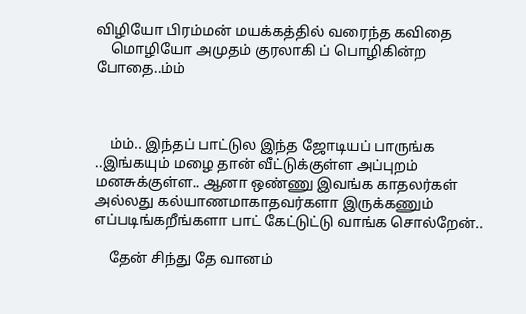விழியோ பிரம்மன் மயக்கத்தில் வரைந்த கவிதை
    மொழியோ அமுதம் குரலாகி ப் பொழிகின்ற போதை..ம்ம்



    ம்ம்.. இந்தப் பாட்டுல இந்த ஜோடியப் பாருங்க ..இங்கயும் மழை தான் வீட்டுக்குள்ள அப்புறம் மனசுக்குள்ள.. ஆனா ஒண்ணு இவங்க காதலர்கள் அல்லது கல்யாணமாகாதவர்களா இருக்கணும் எப்படிங்கறீங்களா பாட் கேட்டுட்டு வாங்க சொல்றேன்..

    தேன் சிந்து தே வானம்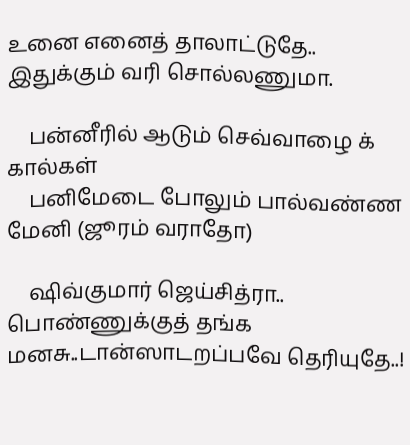உனை எனைத் தாலாட்டுதே.. இதுக்கும் வரி சொல்லணுமா.

    பன்னீரில் ஆடும் செவ்வாழை க் கால்கள்
    பனிமேடை போலும் பால்வண்ண மேனி (ஜூரம் வராதோ)

    ஷிவ்குமார் ஜெய்சித்ரா.. பொண்ணுக்குத் தங்க மனசு..டான்ஸாடறப்பவே தெரியுதே..!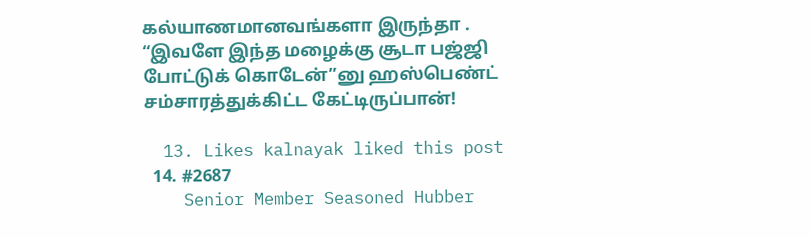கல்யாணமானவங்களா இருந்தா . “இவளே இந்த மழைக்கு சூடா பஜ்ஜி போட்டுக் கொடேன்”னு ஹஸ்பெண்ட் சம்சாரத்துக்கிட்ட கேட்டிருப்பான்!

  13. Likes kalnayak liked this post
  14. #2687
    Senior Member Seasoned Hubber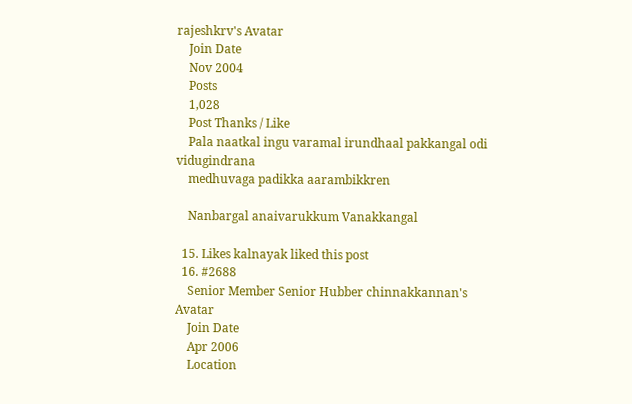rajeshkrv's Avatar
    Join Date
    Nov 2004
    Posts
    1,028
    Post Thanks / Like
    Pala naatkal ingu varamal irundhaal pakkangal odi vidugindrana
    medhuvaga padikka aarambikkren

    Nanbargal anaivarukkum Vanakkangal

  15. Likes kalnayak liked this post
  16. #2688
    Senior Member Senior Hubber chinnakkannan's Avatar
    Join Date
    Apr 2006
    Location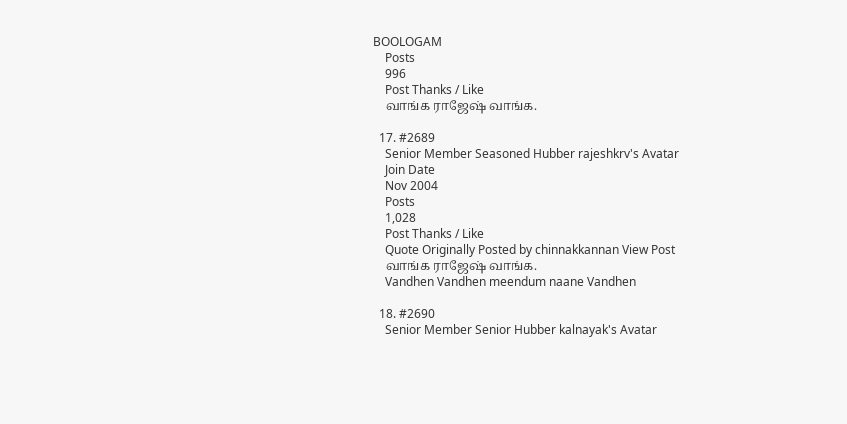BOOLOGAM
    Posts
    996
    Post Thanks / Like
    வாங்க ராஜேஷ் வாங்க.

  17. #2689
    Senior Member Seasoned Hubber rajeshkrv's Avatar
    Join Date
    Nov 2004
    Posts
    1,028
    Post Thanks / Like
    Quote Originally Posted by chinnakkannan View Post
    வாங்க ராஜேஷ் வாங்க.
    Vandhen Vandhen meendum naane Vandhen

  18. #2690
    Senior Member Senior Hubber kalnayak's Avatar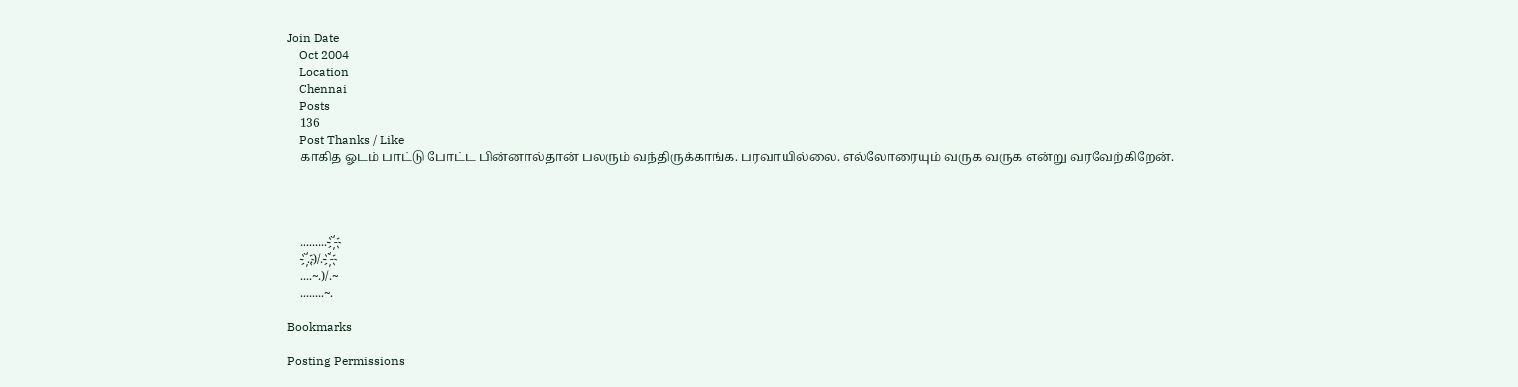Join Date
    Oct 2004
    Location
    Chennai
    Posts
    136
    Post Thanks / Like
    காகித ஓடம் பாட்டு போட்ட பின்னால்தான் பலரும் வந்திருக்காங்க. பரவாயில்லை. எல்லோரையும் வருக வருக என்று வரவேற்கிறேன்.




    .........-`҉-
    -`҉..)/.-`҉-
    ....~.)/.~
    ........~.

Bookmarks

Posting Permissions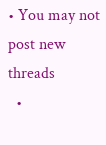• You may not post new threads
  •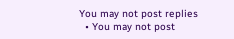You may not post replies
  • You may not post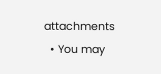attachments
  • You may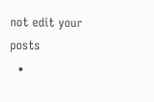not edit your posts
  •